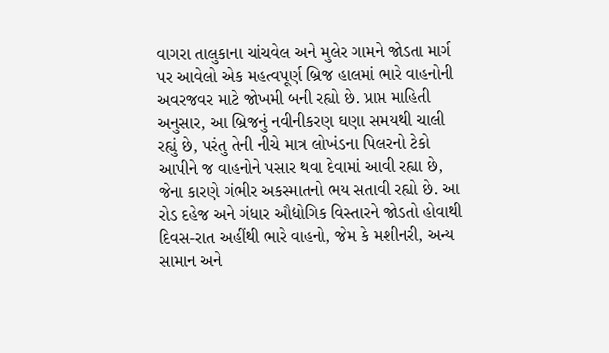વાગરા તાલુકાના ચાંચવેલ અને મુલેર ગામને જોડતા માર્ગ પર આવેલો એક મહત્વપૂર્ણ બ્રિજ હાલમાં ભારે વાહનોની અવરજવર માટે જોખમી બની રહ્યો છે. પ્રાપ્ત માહિતી અનુસાર, આ બ્રિજનું નવીનીકરણ ઘણા સમયથી ચાલી રહ્યું છે, પરંતુ તેની નીચે માત્ર લોખંડના પિલરનો ટેકો આપીને જ વાહનોને પસાર થવા દેવામાં આવી રહ્યા છે, જેના કારણે ગંભીર અકસ્માતનો ભય સતાવી રહ્યો છે. આ રોડ દહેજ અને ગંધાર ઔદ્યોગિક વિસ્તારને જોડતો હોવાથી દિવસ-રાત અહીંથી ભારે વાહનો, જેમ કે મશીનરી, અન્ય સામાન અને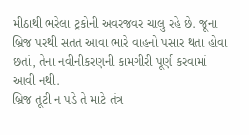મીઠાથી ભરેલા ટ્રકોની અવરજવર ચાલુ રહે છે. જૂના બ્રિજ પરથી સતત આવા ભારે વાહનો પસાર થતા હોવા છતાં, તેના નવીનીકરણની કામગીરી પૂર્ણ કરવામાં આવી નથી.
બ્રિજ તૂટી ન પડે તે માટે તંત્ર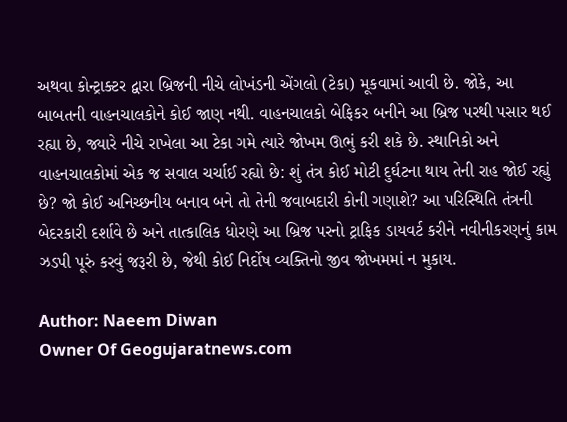અથવા કોન્ટ્રાક્ટર દ્વારા બ્રિજની નીચે લોખંડની એંગલો (ટેકા) મૂકવામાં આવી છે. જોકે, આ બાબતની વાહનચાલકોને કોઈ જાણ નથી. વાહનચાલકો બેફિકર બનીને આ બ્રિજ પરથી પસાર થઈ રહ્યા છે, જ્યારે નીચે રાખેલા આ ટેકા ગમે ત્યારે જોખમ ઊભું કરી શકે છે. સ્થાનિકો અને વાહનચાલકોમાં એક જ સવાલ ચર્ચાઈ રહ્યો છે: શું તંત્ર કોઈ મોટી દુર્ઘટના થાય તેની રાહ જોઈ રહ્યું છે? જો કોઈ અનિચ્છનીય બનાવ બને તો તેની જવાબદારી કોની ગણાશે? આ પરિસ્થિતિ તંત્રની બેદરકારી દર્શાવે છે અને તાત્કાલિક ધોરણે આ બ્રિજ પરનો ટ્રાફિક ડાયવર્ટ કરીને નવીનીકરણનું કામ ઝડપી પૂરું કરવું જરૂરી છે, જેથી કોઈ નિર્દોષ વ્યક્તિનો જીવ જોખમમાં ન મુકાય.

Author: Naeem Diwan
Owner Of Geogujaratnews.com